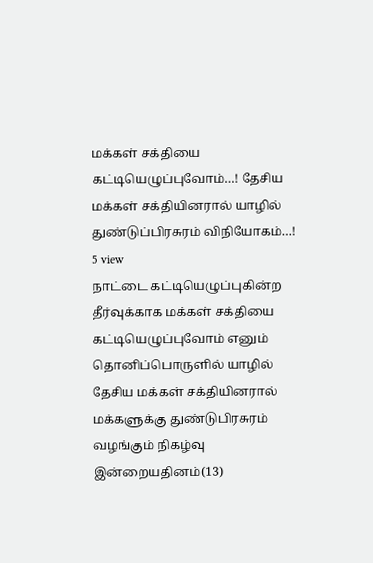மக்கள் சக்தியை கட்டியெழுப்புவோம்…! தேசிய மக்கள் சக்தியினரால் யாழில் துண்டுப்பிரசுரம் விநியோகம்…!
5 view
நாட்டை கட்டியெழுப்புகின்ற தீர்வுக்காக மக்கள் சக்தியை கட்டியெழுப்புவோம் எனும் தொனிப்பொருளில் யாழில் தேசிய மக்கள் சக்தியினரால் மக்களுக்கு துண்டுபிரசுரம் வழங்கும் நிகழ்வு இன்றையதினம்(13)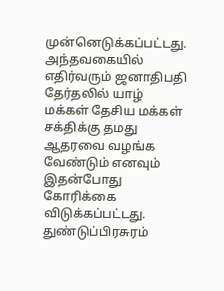முன்னெடுக்கப்பட்டது. அந்தவகையில் எதிர்வரும் ஜனாதிபதி தேர்தலில் யாழ் மக்கள் தேசிய மக்கள் சக்திக்கு தமது ஆதரவை வழங்க வேண்டும் எனவும் இதன்போது கோரிக்கை விடுக்கப்பட்டது. துண்டுப்பிரசுரம்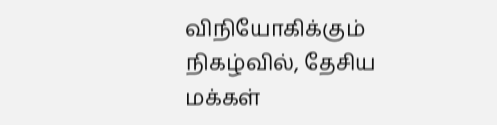விநியோகிக்கும் நிகழ்வில், தேசிய மக்கள்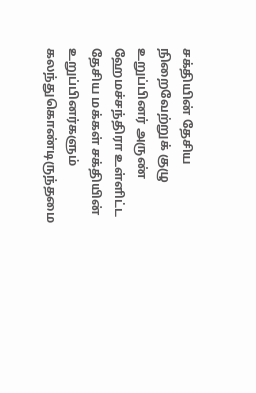சக்தியின் தேசிய நிறைவேற்றுக் குழு உறுப்பினர் அருண் ஹேமச்சந்திரா உள்ளிட்ட தேசிய மக்கள் சக்தியின் உறுப்பினர்களும் கலந்துகொண்டிருந்தமை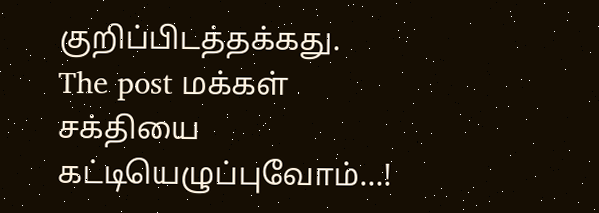குறிப்பிடத்தக்கது.
The post மக்கள் சக்தியை கட்டியெழுப்புவோம்…!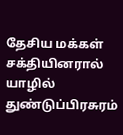தேசிய மக்கள் சக்தியினரால் யாழில் துண்டுப்பிரசுரம்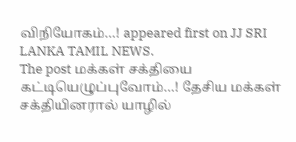விநியோகம்…! appeared first on JJ SRI LANKA TAMIL NEWS.
The post மக்கள் சக்தியை கட்டியெழுப்புவோம்…! தேசிய மக்கள் சக்தியினரால் யாழில்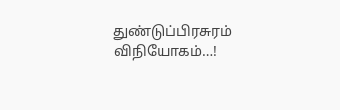துண்டுப்பிரசுரம் விநியோகம்…!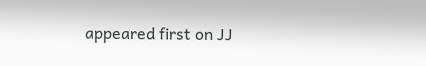appeared first on JJ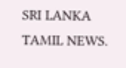SRI LANKA TAMIL NEWS.